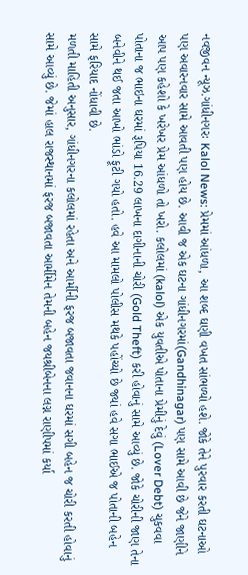નવજીવન ન્યૂઝ.ગાંધીનગરઃ Kalol News: પ્રેમમાં આંધળા, આ શબ્દ ઘણી વખત સાંભળ્યો હશે. જોકે તેને પુરવાર કરતી ઘટનાઓ પણ અવારનવાર સામે આવતી પણ હોય છે. આવી જ એક ઘટના ગાંધીનગરમાં(Gandhinagar) પણ સામે આવી છે જેને જાણીને આપ પણ કહેશો કે ખરેખર પ્રેમ આંધળો તો ખરો. કલોલમાં (kalol) એક યુવતીએ પોતાના પ્રેમીનું દેવું (Lover Debt) ચુકવવા પોતાના જ ભાઇના ઘરમાં રૂપિયા 16.29 લાખના દાગીનાની ચોરી (Gold Theft) કરી હોવાનું સામે આવ્યું છે. જોકે ચોરીની જાણ તેના બનેવીને થઈ જતા આખો ભાંડો ફૂટી ગયો હતો. હવે આ મામલો પોલીસ મથકે પહોંચ્યો છે જ્યાં હવે સગા ભાઈએ જ પોતાની બહેન સામે ફરિયાદ નોંધાવી છે.
મળતી માહિતી અનુસાર, ગાંધીનગરના કલોલમાં રહેતા અને આર્મીની ફરજ બજાવતા જવાનના ઘરમાં સગી બહેન જ ચોરી કરતી હોવાનું સામે આવ્યું છે. જેમાં હાલ રાજસ્થાનમાં ફરજ બજાવતા આર્મીમેન તેમની બહેન જયશ્રીબેનના લગ્ન રાણીપમાં કર્યા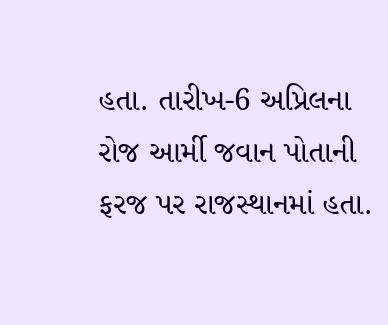હતા. તારીખ-6 અપ્રિલના રોજ આર્મી જવાન પોતાની ફરજ પર રાજસ્થાનમાં હતા.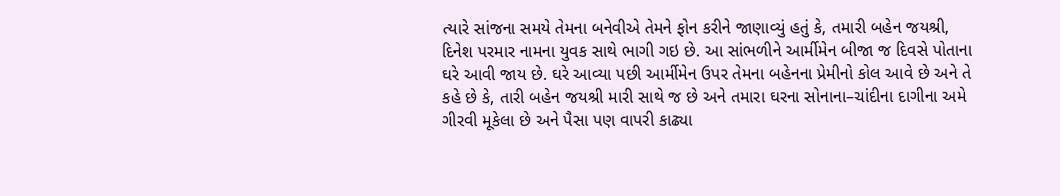ત્યારે સાંજના સમયે તેમના બનેવીએ તેમને ફોન કરીને જાણાવ્યું હતું કે, તમારી બહેન જયશ્રી, દિનેશ પરમાર નામના યુવક સાથે ભાગી ગઇ છે. આ સાંભળીને આર્મીમેન બીજા જ દિવસે પોતાના ઘરે આવી જાય છે. ઘરે આવ્યા પછી આર્મીમેન ઉપર તેમના બહેનના પ્રેમીનો કોલ આવે છે અને તે કહે છે કે, તારી બહેન જયશ્રી મારી સાથે જ છે અને તમારા ઘરના સોનાના–ચાંદીના દાગીના અમે ગીરવી મૂકેલા છે અને પૈસા પણ વાપરી કાઢ્યા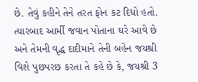છે. તેવું કહીને તેને તરત ફોન કટ દિધો હતો.
ત્યારબાદ આર્મી જવાન પોતાના ઘરે આવે છે અને તેમની વૃદ્ધ દાદીમાને તેની બહેન જયશ્રી વિશે પુછપરછ કરતા તે કહે છે કે, જયશ્રી 3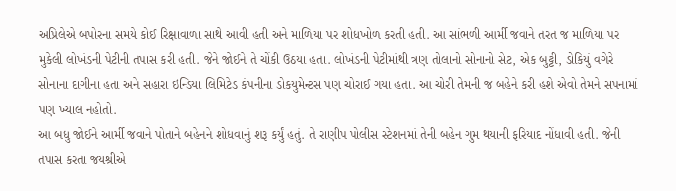અપ્રિલેએ બપોરના સમયે કોઈ રિક્ષાવાળા સાથે આવી હતી અને માળિયા પર શોધખોળ કરતી હતી. આ સાંભળી આર્મી જવાને તરત જ માળિયા પર મુકેલી લોખંડની પેટીની તપાસ કરી હતી. જેને જોઈને તે ચોંકી ઉઠયા હતા. લોખંડની પેટીમાંથી ત્રણ તોલાનો સોનાનો સેટ, એક બુટ્ટી, ડોકિયું વગેરે સોનાના દાગીના હતા અને સહારા ઇન્ડિયા લિમિટેડ કંપનીના ડોકયુમેન્ટસ પણ ચોરાઈ ગયા હતા. આ ચોરી તેમની જ બહેને કરી હશે એવો તેમને સપનામાં પણ ખ્યાલ નહોતો.
આ બધુ જોઈને આર્મી જવાને પોતાને બહેનને શોધવાનું શરૂ કર્યું હતું. તે રાણીપ પોલીસ સ્ટેશનમાં તેની બહેન ગુમ થયાની ફરિયાદ નોંધાવી હતી. જેની તપાસ કરતા જયશ્રીએ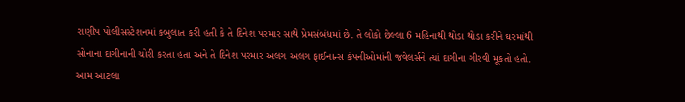રાણીપ પોલીસસ્ટેશનમાં કબુલાત કરી હતી કે તે દિનેશ પરમાર સાથે પ્રેમસંબંધમાં છે. તે લોકો છેલ્લા 6 મહિનાથી થોડા થોડા કરીને ઘરમાંથી સોનાના દાગીનાની ચોરી કરતા હતા અને તે દિનેશ પરમાર અલગ અલગ ફાઈનાન્સ કંપનીઓમાંની જવેલર્સને ત્યાં દાગીના ગીરવી મૂકતો હતો. આમ આટલા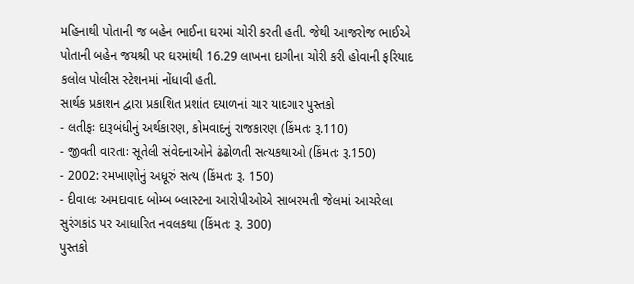મહિનાથી પોતાની જ બહેન ભાઈના ઘરમાં ચોરી કરતી હતી. જેથી આજરોજ ભાઈએ પોતાની બહેન જયશ્રી પર ઘરમાંથી 16.29 લાખના દાગીના ચોરી કરી હોવાની ફરિયાદ કલોલ પોલીસ સ્ટેશનમાં નોંધાવી હતી.
સાર્થક પ્રકાશન દ્વારા પ્રકાશિત પ્રશાંત દયાળનાં ચાર યાદગાર પુસ્તકો
- લતીફઃ દારૂબંધીનું અર્થકારણ, કોમવાદનું રાજકારણ (કિંમતઃ રૂ.110)
- જીવતી વારતાઃ સૂતેલી સંવેદનાઓને ઢંઢોળતી સત્યકથાઓ (કિંમતઃ રૂ.150)
- 2002: રમખાણોનું અધૂરું સત્ય (કિંમતઃ રૂ. 150)
- દીવાલઃ અમદાવાદ બોમ્બ બ્લાસ્ટના આરોપીઓએ સાબરમતી જેલમાં આચરેલા સુરંગકાંડ પર આધારિત નવલકથા (કિંમતઃ રૂ. 300)
પુસ્તકો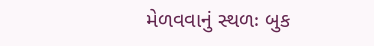મેળવવાનું સ્થળઃ બુક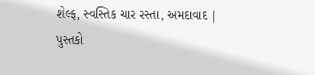શેલ્ફ, સ્વસ્તિક ચાર રસ્તા, અમદાવાદ | પુસ્તકો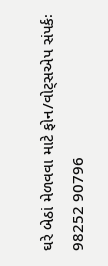ઘરે બેઠાં મેળવવા માટે ફોન/વોટ્સએપ સંપર્કઃ 98252 90796